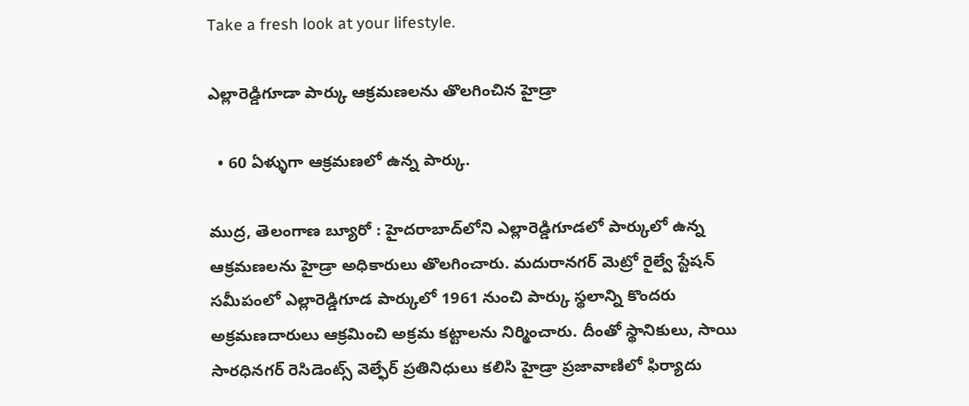Take a fresh look at your lifestyle.

ఎల్లారెడ్డిగూడా పార్కు ఆక్రమణలను తొలగించిన హైడ్రా

  • 60 ఏళ్ళుగా ఆక్రమణలో ఉన్న పార్కు.

ముద్ర, తెలంగాణ బ్యూరో : హైదరాబాద్‌లోని ఎల్లారెడ్డిగూడలో పార్కులో ఉన్న ఆక్రమణలను హైడ్రా అధికారులు తొలగించారు. మదురానగర్ మెట్రో రైల్వే స్టేషన్ సమీపంలో ఎల్లారెడ్డిగూడ పార్కులో 1961 నుంచి పార్కు స్థలాన్ని కొందరు అక్రమణదారులు ఆక్రమించి అక్రమ కట్టాలను నిర్మించారు. దీంతో స్థానికులు, సాయి సారధినగర్ రెసిడెంట్స్ వెల్ఫేర్ ప్రతినిధులు కలిసి హైడ్రా ప్రజావాణిలో ఫిర్యాదు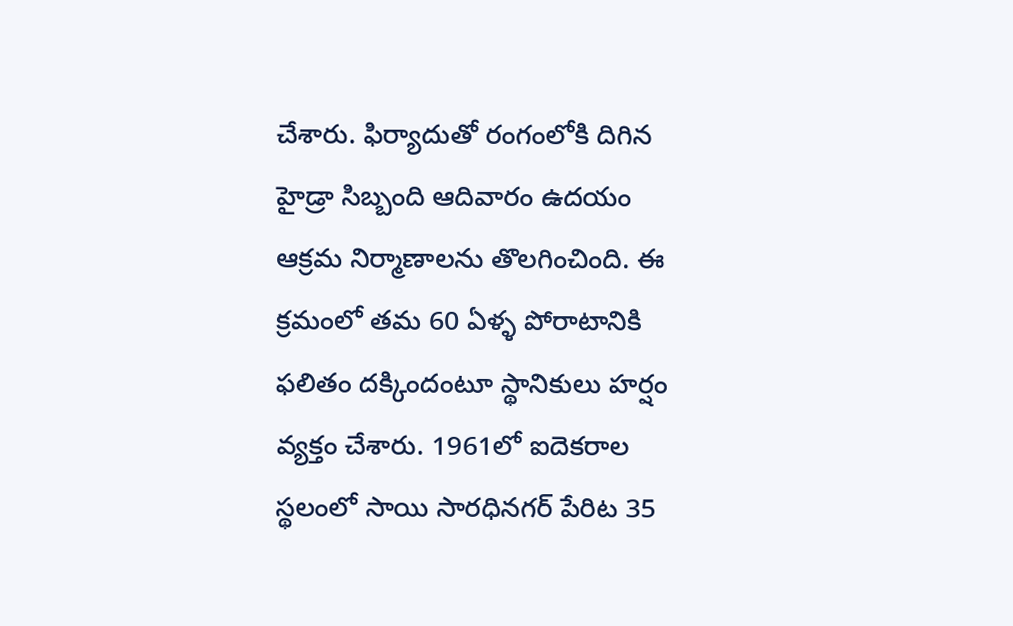చేశారు. ఫిర్యాదుతో రంగంలోకి దిగిన హైడ్రా సిబ్బంది ఆదివారం ఉదయం ఆక్రమ నిర్మాణాలను తొలగించింది. ఈ క్రమంలో తమ 60 ఏళ్ళ పోరాటానికి ఫలితం దక్కిందంటూ స్థానికులు హర్షం వ్యక్తం చేశారు. 1961లో ఐదెకరాల స్థలంలో సాయి సారధినగర్ పేరిట 35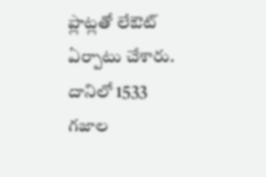ప్లాట్లతో లేఔట్ ఏర్పాటు చేశారు. దానిలో 1533 గజాల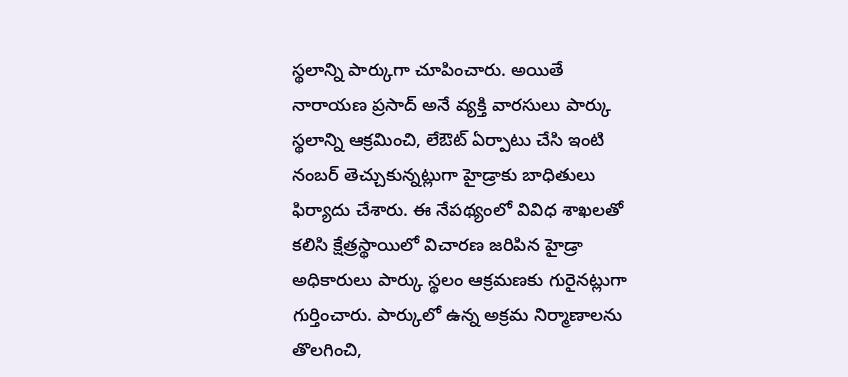స్థలాన్ని పార్కుగా చూపించారు. అయితే నారాయణ ప్రసాద్ అనే వ్యక్తి వారసులు పార్కు స్థలాన్ని ఆక్రమించి, లేఔట్ ఏర్పాటు చేసి ఇంటి నంబర్ తెచ్చుకున్నట్లుగా హైడ్రాకు బాధితులు ఫిర్యాదు చేశారు. ఈ నేపథ్యంలో వివిధ శాఖలతో కలిసి క్షేత్రస్థాయిలో విచారణ జరిపిన హైడ్రా అధికారులు పార్కు స్థలం ఆక్రమణకు గురైనట్లుగా గుర్తించారు. పార్కులో ఉన్న అక్రమ నిర్మాణాలను తొలగించి,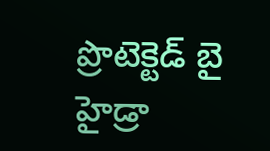ప్రొటెక్టెడ్ బై హైడ్రా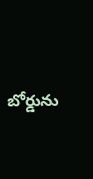బోర్డును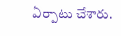ఏర్పాటు చేశారు.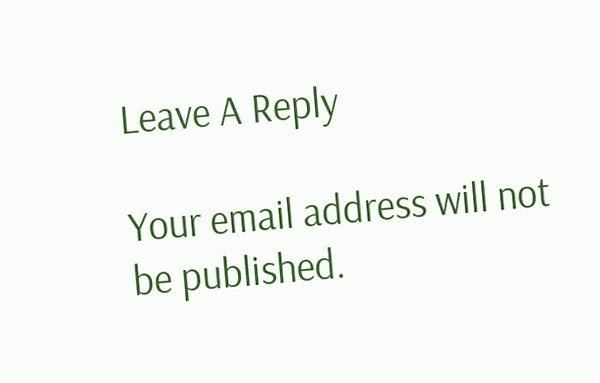Leave A Reply

Your email address will not be published.